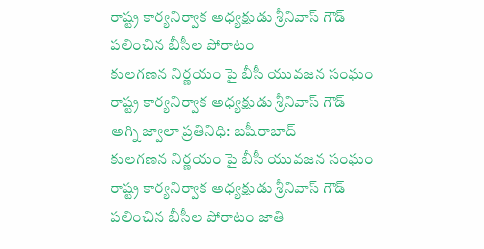రాష్ట్ర కార్యనిర్వాక అధ్యక్షుడు శ్రీనివాస్ గౌడ్
పలించిన బీసీల పోరాటం
కులగణన నిర్ణయం పై బీసీ యువజన సంఘం రాష్ట్ర కార్యనిర్వాక అధ్యక్షుడు శ్రీనివాస్ గౌడ్
అగ్ని జ్వాలా ప్రతినిధి: బషీరాబాద్
కులగణన నిర్ణయం పై బీసీ యువజన సంఘం రాష్ట్ర కార్యనిర్వాక అధ్యక్షుడు శ్రీనివాస్ గౌడ్ పలించిన బీసీల పోరాటం జాతి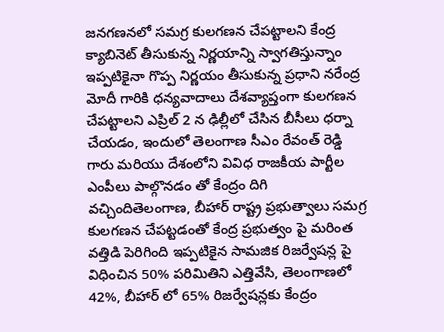జనగణనలో సమగ్ర కులగణన చేపట్టాలని కేంద్ర క్యాబినెట్ తీసుకున్న నిర్ణయాన్ని స్వాగతిస్తున్నాం ఇప్పటికైనా గొప్ప నిర్ణయం తీసుకున్న ప్రధాని నరేంద్ర మోదీ గారికి ధన్యవాదాలు దేశవ్యాప్తంగా కులగణన చేపట్టాలని ఎప్రిల్ 2 న ఢిల్లీలో చేసిన బీసీలు ధర్నా చేయడం, ఇందులో తెలంగాణ సీఎం రేవంత్ రెడ్డి గారు మరియు దేశంలోని వివిధ రాజకీయ పార్టీల ఎంపీలు పాల్గొనడం తో కేంద్రం దిగి వచ్చిందితెలంగాణ, బీహార్ రాష్ట్ర ప్రభుత్వాలు సమగ్ర కులగణన చేపట్టడంతో కేంద్ర ప్రభుత్వం పై మరింత వత్తిడి పెరిగింది ఇప్పటికైన సామజిక రిజర్వేషన్ల పై విధించిన 50% పరిమితిని ఎత్తివేసి, తెలంగాణలో 42%, బీహార్ లో 65% రిజర్వేషన్లకు కేంద్రం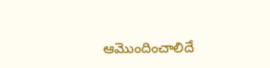ఆమొందించాలిదే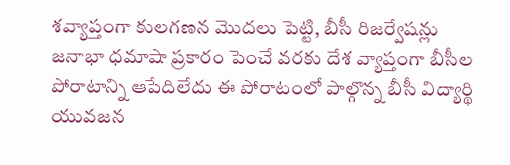శవ్యాప్తంగా కులగణన మొదలు పెట్టి, బీసీ రిజర్వేషన్లు జనాభా ధమాషా ప్రకారం పెంచే వరకు దేశ వ్యాప్తంగా బీసీల పోరాటాన్ని ఆపేదిలేదు ఈ పోరాటంలో పాల్గొన్న బీసీ విద్యార్థి యువజన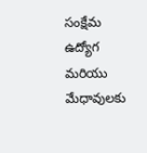సంక్షేమ ఉద్యోగ మరియు మేధావులకు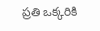ప్రతి ఒక్కరికి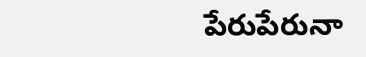పేరుపేరునా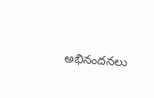అభినందనలు